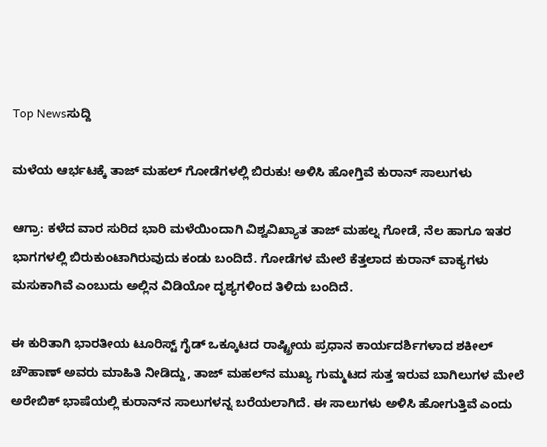Top Newsಸುದ್ದಿ

ಮಳೆಯ ಆರ್ಭಟಕ್ಕೆ ತಾಜ್ ಮಹಲ್‌ ಗೋಡೆಗಳಲ್ಲಿ ಬಿರುಕು! ಅಳಿಸಿ ಹೋಗ್ತಿವೆ ಕುರಾನ್ ಸಾಲುಗಳು

ಆಗ್ರಾ: ಕಳೆದ ವಾರ ಸುರಿದ ಭಾರಿ ಮಳೆಯಿಂದಾಗಿ ವಿಶ್ವವಿಖ್ಯಾತ ತಾಜ್ ಮಹಲ್ನ ಗೋಡೆ, ನೆಲ ಹಾಗೂ ಇತರ ಭಾಗಗಳಲ್ಲಿ ಬಿರುಕುಂಟಾಗಿರುವುದು ಕಂಡು ಬಂದಿದೆ. ಗೋಡೆಗಳ ಮೇಲೆ ಕೆತ್ತಲಾದ ಕುರಾನ್ ವಾಕ್ಯಗಳು ಮಸುಕಾಗಿವೆ ಎಂಬುದು ಅಲ್ಲಿನ ವಿಡಿಯೋ ದೃಶ್ಯಗಳಿಂದ ತಿಳಿದು ಬಂದಿದೆ.

ಈ ಕುರಿತಾಗಿ ಭಾರತೀಯ ಟೂರಿಸ್ಟ್‌ ಗೈಡ್ ಒಕ್ಕೂಟದ ರಾಷ್ಟ್ರೀಯ ಪ್ರಧಾನ ಕಾರ್ಯದರ್ಶಿಗಳಾದ ಶಕೀಲ್ ಚೌಹಾಣ್ ಅವರು ಮಾಹಿತಿ ನೀಡಿದ್ದು, ತಾಜ್ ಮಹಲ್‌ನ ಮುಖ್ಯ ಗುಮ್ಮಟದ ಸುತ್ತ ಇರುವ ಬಾಗಿಲುಗಳ ಮೇಲೆ ಅರೇಬಿಕ್ ಭಾಷೆಯಲ್ಲಿ ಕುರಾನ್‌ನ ಸಾಲುಗಳನ್ನ ಬರೆಯಲಾಗಿದೆ. ಈ ಸಾಲುಗಳು ಅಳಿಸಿ ಹೋಗುತ್ತಿವೆ ಎಂದು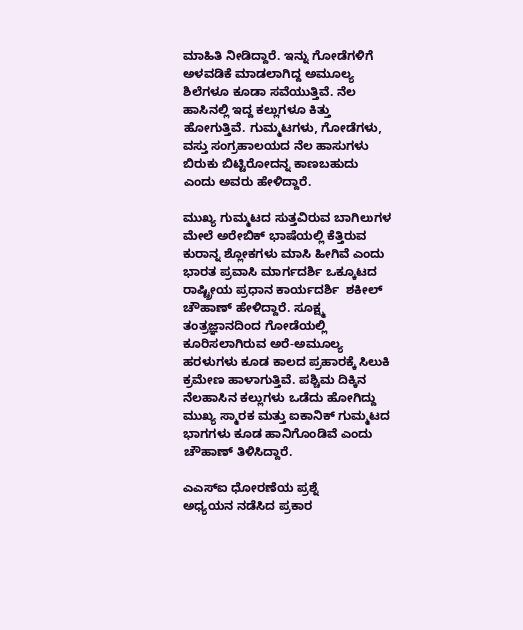ಮಾಹಿತಿ ನೀಡಿದ್ದಾರೆ. ಇನ್ನು ಗೋಡೆಗಳಿಗೆ ಅಳವಡಿಕೆ ಮಾಡಲಾಗಿದ್ದ ಅಮೂಲ್ಯ ಶಿಲೆಗಳೂ ಕೂಡಾ ಸವೆಯುತ್ತಿವೆ. ನೆಲ ಹಾಸಿನಲ್ಲಿ ಇದ್ದ ಕಲ್ಲುಗಳೂ ಕಿತ್ತು ಹೋಗುತ್ತಿವೆ. ಗುಮ್ಮಟಗಳು, ಗೋಡೆಗಳು, ವಸ್ತು ಸಂಗ್ರಹಾಲಯದ ನೆಲ ಹಾಸುಗಳು ಬಿರುಕು ಬಿಟ್ಟಿರೋದನ್ನ ಕಾಣಬಹುದು ಎಂದು ಅವರು ಹೇಳಿದ್ದಾರೆ.

ಮುಖ್ಯ ಗುಮ್ಮಟದ ಸುತ್ತವಿರುವ ಬಾಗಿಲುಗಳ ಮೇಲೆ ಅರೇಬಿಕ್ ಭಾಷೆಯಲ್ಲಿ ಕೆತ್ತಿರುವ ಕುರಾನ್ನ ಶ್ಲೋಕಗಳು ಮಾಸಿ ಹೀಗಿವೆ ಎಂದು ಭಾರತ ಪ್ರವಾಸಿ ಮಾರ್ಗದರ್ಶಿ ಒಕ್ಕೂಟದ ರಾಷ್ಟ್ರೀಯ ಪ್ರಧಾನ ಕಾರ್ಯದರ್ಶಿ  ಶಕೀಲ್ ಚೌಹಾಣ್ ಹೇಳಿದ್ದಾರೆ. ಸೂಕ್ಷ್ಮ ತಂತ್ರಜ್ಞಾನದಿಂದ ಗೋಡೆಯಲ್ಲಿ ಕೂರಿಸಲಾಗಿರುವ ಅರೆ-ಅಮೂಲ್ಯ ಹರಳುಗಳು ಕೂಡ ಕಾಲದ ಪ್ರಹಾರಕ್ಕೆ ಸಿಲುಕಿ ಕ್ರಮೇಣ ಹಾಳಾಗುತ್ತಿವೆ. ಪಶ್ಚಿಮ ದಿಕ್ಕಿನ ನೆಲಹಾಸಿನ ಕಲ್ಲುಗಳು ಒಡೆದು ಹೋಗಿದ್ದು ಮುಖ್ಯ ಸ್ಮಾರಕ ಮತ್ತು ಐಕಾನಿಕ್ ಗುಮ್ಮಟದ ಭಾಗಗಳು ಕೂಡ ಹಾನಿಗೊಂಡಿವೆ ಎಂದು ಚೌಹಾಣ್ ತಿಳಿಸಿದ್ದಾರೆ.

ಎಎಸ್ಐ ಧೋರಣೆಯ ಪ್ರಶ್ನೆ
ಅಧ್ಯಯನ ನಡೆಸಿದ ಪ್ರಕಾರ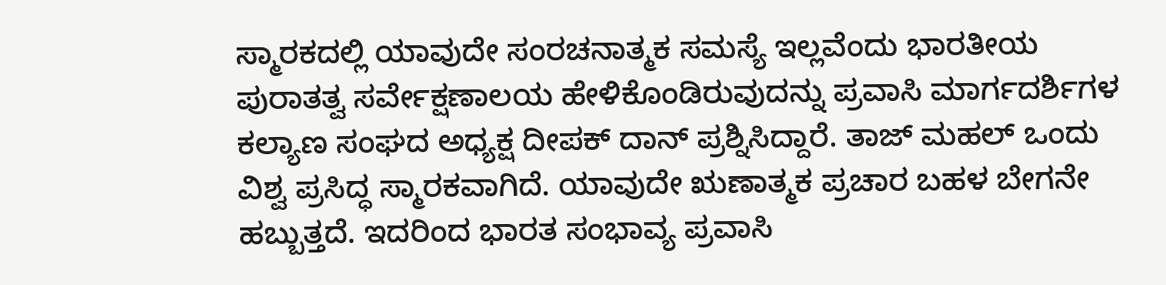ಸ್ಮಾರಕದಲ್ಲಿ ಯಾವುದೇ ಸಂರಚನಾತ್ಮಕ ಸಮಸ್ಯೆ ಇಲ್ಲವೆಂದು ಭಾರತೀಯ ಪುರಾತತ್ವ ಸರ್ವೇಕ್ಷಣಾಲಯ ಹೇಳಿಕೊಂಡಿರುವುದನ್ನು ಪ್ರವಾಸಿ ಮಾರ್ಗದರ್ಶಿಗಳ ಕಲ್ಯಾಣ ಸಂಘದ ಅಧ್ಯಕ್ಷ ದೀಪಕ್ ದಾನ್ ಪ್ರಶ್ನಿಸಿದ್ದಾರೆ. ತಾಜ್ ಮಹಲ್ ಒಂದು ವಿಶ್ವ ಪ್ರಸಿದ್ಧ ಸ್ಮಾರಕವಾಗಿದೆ. ಯಾವುದೇ ಋಣಾತ್ಮಕ ಪ್ರಚಾರ ಬಹಳ ಬೇಗನೇ ಹಬ್ಬುತ್ತದೆ. ಇದರಿಂದ ಭಾರತ ಸಂಭಾವ್ಯ ಪ್ರವಾಸಿ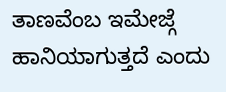ತಾಣವೆಂಬ ಇಮೇಜ್ಗೆ ಹಾನಿಯಾಗುತ್ತದೆ ಎಂದು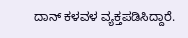ದಾನ್ ಕಳವಳ ವ್ಯಕ್ತಪಡಿಸಿದ್ದಾರೆ.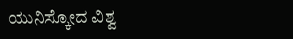ಯುನಿಸ್ಕೋದ ವಿಶ್ವ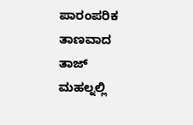ಪಾರಂಪರಿಕ ತಾಣವಾದ ತಾಜ್ ಮಹಲ್ನಲ್ಲಿ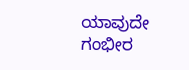ಯಾವುದೇ ಗಂಭೀರ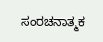ಸಂರಚನಾತ್ಮಕ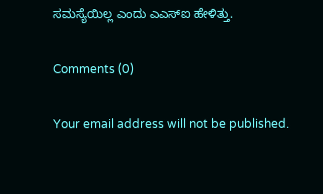ಸಮಸ್ಯೆಯಿಲ್ಲ ಎಂದು ಎಎಸ್ಐ ಹೇಳಿತ್ತು.

Comments (0)

Your email address will not be published.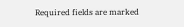Required fields are marked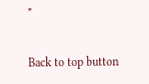*

Back to top button